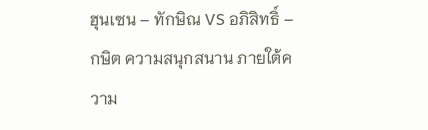ฮุนเซน – ทักษิณ VS อภิสิทธิ์ – กษิต ความสนุกสนาน ภายใต้ความ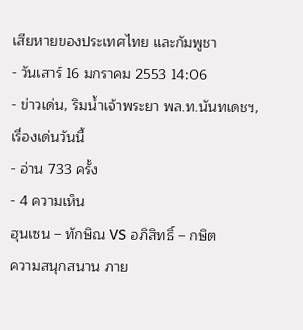เสียหายของประเทศไทย และกัมพูชา
- วันเสาร์ 16 มกราคม 2553 14:06
- ข่าวเด่น, ริมน้ำเจ้าพระยา พล.ท.นันทเดชฯ, เรื่องเด่นวันนี้
- อ่าน 733 ครั้ง
- 4 ความเห็น
ฮุนเซน – ทักษิณ VS อภิสิทธิ์ – กษิต
ความสนุกสนาน ภาย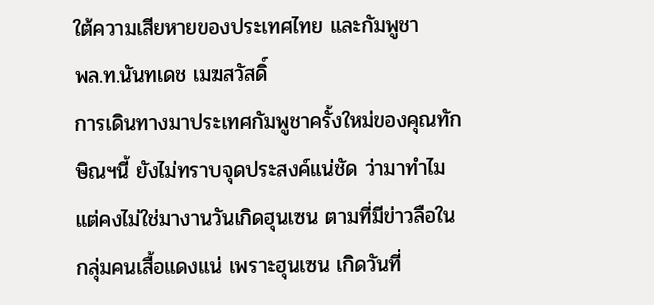ใต้ความเสียหายของประเทศไทย และกัมพูชา
พล.ท.นันทเดช เมฆสวัสดิ์
การเดินทางมาประเทศกัมพูชาครั้งใหม่ของคุณทักษิณฯนี้ ยังไม่ทราบจุดประสงค์แน่ชัด ว่ามาทำไม แต่คงไม่ใช่มางานวันเกิดฮุนเซน ตามที่มีข่าวลือในกลุ่มคนเสื้อแดงแน่ เพราะฮุนเซน เกิดวันที่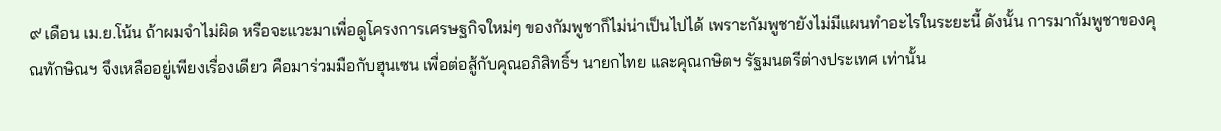๙ เดือน เม.ย.โน้น ถ้าผมจำไม่ผิด หรือจะแวะมาเพื่อดูโครงการเศรษฐกิจใหม่ๆ ของกัมพูชาก็ไม่น่าเป็นไปได้ เพราะกัมพูชายังไม่มีแผนทำอะไรในระยะนี้ ดังนั้น การมากัมพูชาของคุณทักษิณฯ จึงเหลืออยู่เพียงเรื่องเดียว คือมาร่วมมือกับฮุนเซน เพื่อต่อสู้กับคุณอภิสิทธิ์ฯ นายกไทย และคุณกษิตฯ รัฐมนตรีต่างประเทศ เท่านั้น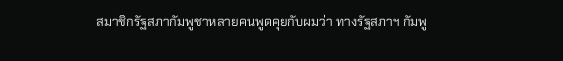สมาชิกรัฐสภากัมพูชาหลายคนพูดคุยกับผมว่า ทางรัฐสภาฯ กัมพู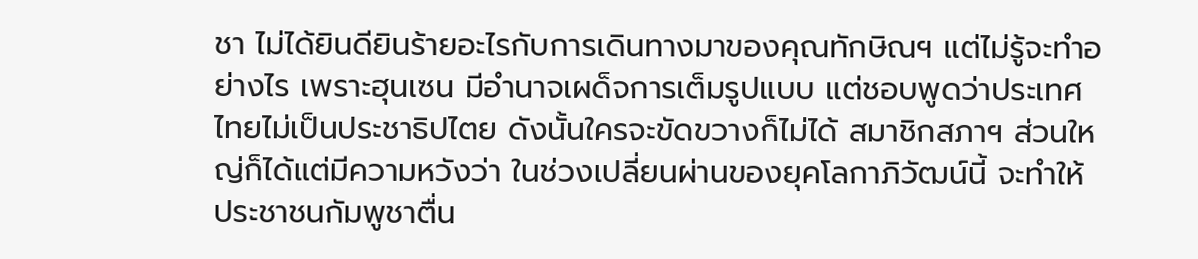ชา ไม่ได้ยินดียินร้ายอะไรกับการเดินทางมาของคุณทักษิณฯ แต่ไม่รู้จะทำอย่างไร เพราะฮุนเซน มีอำนาจเผด็จการเต็มรูปแบบ แต่ชอบพูดว่าประเทศไทยไม่เป็นประชาธิปไตย ดังนั้นใครจะขัดขวางก็ไม่ได้ สมาชิกสภาฯ ส่วนใหญ่ก็ได้แต่มีความหวังว่า ในช่วงเปลี่ยนผ่านของยุคโลกาภิวัฒน์นี้ จะทำให้ประชาชนกัมพูชาตื่น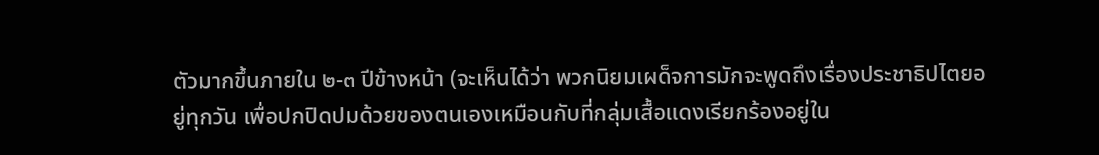ตัวมากขึ้นภายใน ๒-๓ ปีข้างหน้า (จะเห็นได้ว่า พวกนิยมเผด็จการมักจะพูดถึงเรื่องประชาธิปไตยอยู่ทุกวัน เพื่อปกปิดปมด้วยของตนเองเหมือนกับที่กลุ่มเสื้อแดงเรียกร้องอยู่ใน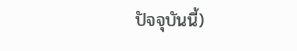ปัจจุบันนี้)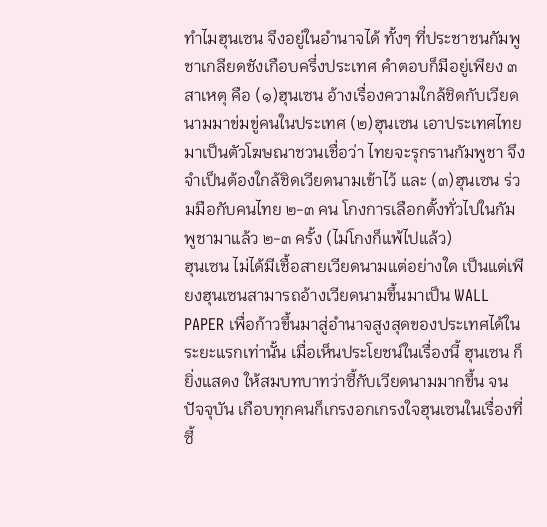ทำไมฮุนเซน จึงอยู่ในอำนาจได้ ทั้งๆ ที่ประชาชนกัมพูชาเกลียดชังเกือบครึ่งประเทศ คำตอบก็มีอยู่เพียง ๓ สาเหตุ คือ (๑)ฮุนเซน อ้างเรื่องความใกล้ชิดกับเวียดนามมาข่มขู่คนในประเทศ (๒)ฮุนเซน เอาประเทศไทยมาเป็นตัวโฆษณาชวนเชื่อว่า ไทยจะรุกรานกัมพูชา จึงจำเป็นต้องใกล้ชิดเวียดนามเข้าไว้ และ (๓)ฮุนเซน ร่วมมือกับคนไทย ๒-๓ คน โกงการเลือกตั้งทั่วไปในกัมพูชามาแล้ว ๒-๓ ครั้ง (ไม่โกงก็แพ้ไปแล้ว)
ฮุนเซน ไม่ได้มีเชื้อสายเวียดนามแต่อย่างใด เป็นแต่เพียงฮุนเซนสามารถอ้างเวียดนามขึ้นมาเป็น WALL PAPER เพื่อก้าวขึ้นมาสู่อำนาจสูงสุดของประเทศได้ในระยะแรกเท่านั้น เมื่อเห็นประโยชน์ในเรื่องนี้ ฮุนเซน ก็ยิ่งแสดง ให้สมบทบาทว่าซี้กับเวียดนามมากขึ้น จนปัจจุบัน เกือบทุกคนก็เกรงอกเกรงใจฮุนเซนในเรื่องที่ซี้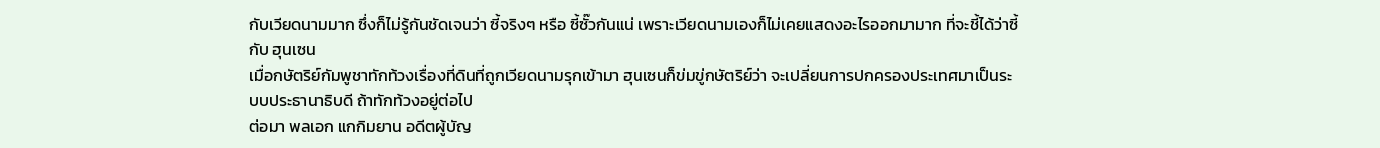กับเวียดนามมาก ซึ่งก็ไม่รู้กันชัดเจนว่า ซี้จริงๆ หรือ ซี้ซั๊วกันแน่ เพราะเวียดนามเองก็ไม่เคยแสดงอะไรออกมามาก ที่จะชี้ได้ว่าซี้กับ ฮุนเซน
เมื่อกษัตริย์กัมพูชาทักท้วงเรื่องที่ดินที่ถูกเวียดนามรุกเข้ามา ฮุนเซนก็ข่มขู่กษัตริย์ว่า จะเปลี่ยนการปกครองประเทศมาเป็นระบบประธานาธิบดี ถ้าทักท้วงอยู่ต่อไป
ต่อมา พลเอก แกกิมยาน อดีตผู้บัญ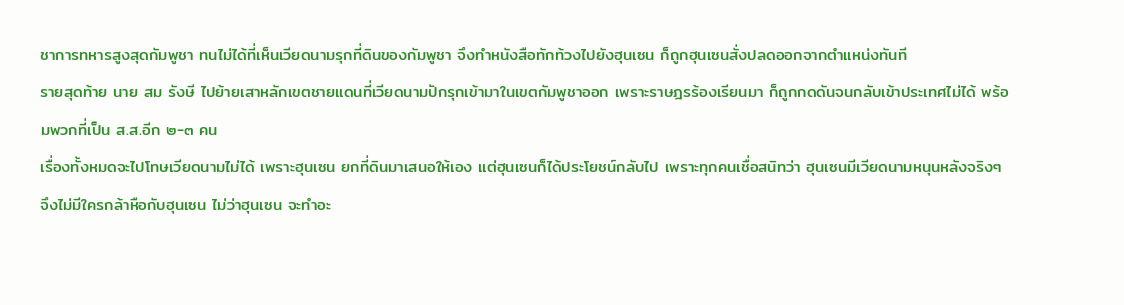ชาการทหารสูงสุดกัมพูชา ทนไม่ได้ที่เห็นเวียดนามรุกที่ดินของกัมพูชา จึงทำหนังสือทักท้วงไปยังฮุนเซน ก็ถูกฮุนเซนสั่งปลดออกจากตำแหน่งทันที
รายสุดท้าย นาย สม รังษี ไปย้ายเสาหลักเขตชายแดนที่เวียดนามปักรุกเข้ามาในเขตกัมพูชาออก เพราะราษฎรร้องเรียนมา ก็ถูกกดดันจนกลับเข้าประเทศไม่ได้ พร้อมพวกที่เป็น ส.ส.อีก ๒-๓ คน
เรื่องทั้งหมดจะไปโทษเวียดนามไม่ได้ เพราะฮุนเซน ยกที่ดินมาเสนอให้เอง แต่ฮุนเซนก็ได้ประโยชน์กลับไป เพราะทุกคนเชื่อสนิทว่า ฮุนเซนมีเวียดนามหนุนหลังจริงๆ จึงไม่มีใครกล้าหือกับฮุนเซน ไม่ว่าฮุนเซน จะทำอะ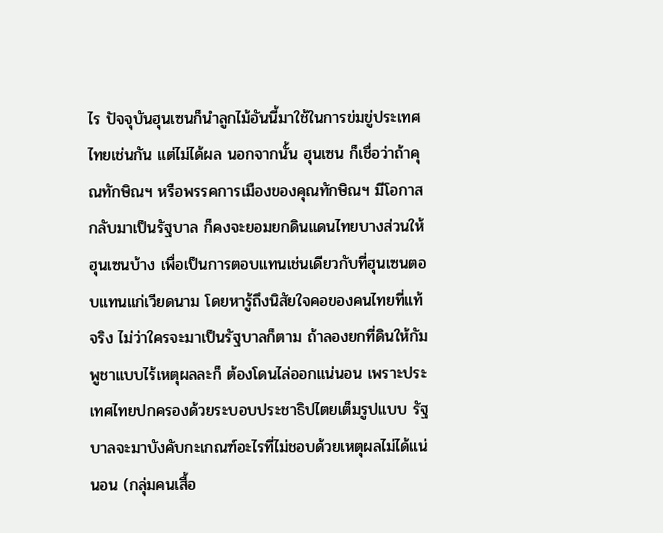ไร ปัจจุบันฮุนเซนก็นำลูกไม้อันนี้มาใช้ในการข่มขู่ประเทศไทยเช่นกัน แต่ไม่ได้ผล นอกจากนั้น ฮุนเซน ก็เชื่อว่าถ้าคุณทักษิณฯ หรือพรรคการเมืองของคุณทักษิณฯ มีโอกาสกลับมาเป็นรัฐบาล ก็คงจะยอมยกดินแดนไทยบางส่วนให้ฮุนเซนบ้าง เพื่อเป็นการตอบแทนเช่นเดียวกับที่ฮุนเซนตอบแทนแก่เวียดนาม โดยหารู้ถึงนิสัยใจคอของคนไทยที่แท้จริง ไม่ว่าใครจะมาเป็นรัฐบาลก็ตาม ถ้าลองยกที่ดินให้กัมพูชาแบบไร้เหตุผลละก็ ต้องโดนไล่ออกแน่นอน เพราะประเทศไทยปกครองด้วยระบอบประชาธิปไตยเต็มรูปแบบ รัฐบาลจะมาบังคับกะเกณฑ์อะไรที่ไม่ชอบด้วยเหตุผลไม่ได้แน่นอน (กลุ่มคนเสื้อ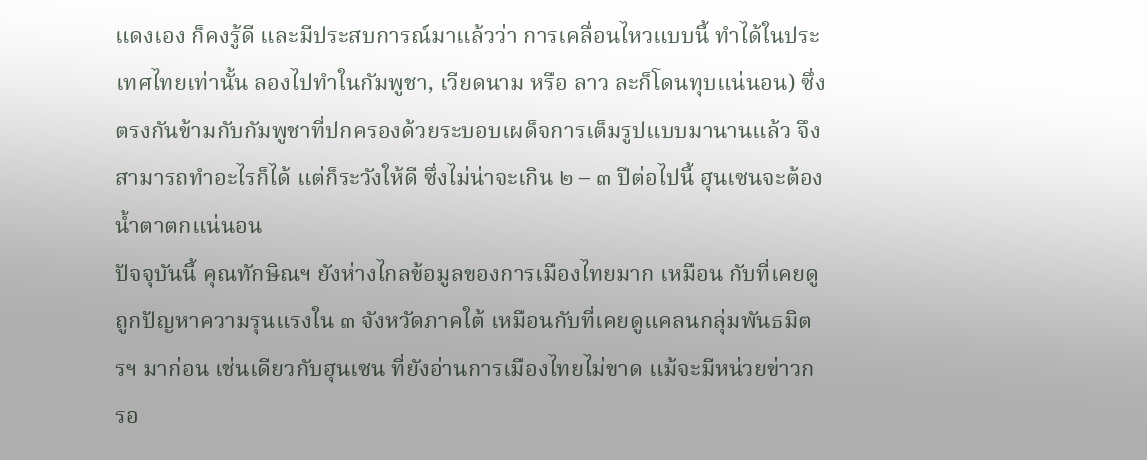แดงเอง ก็คงรู้ดี และมีประสบการณ์มาแล้วว่า การเคลื่อนไหวแบบนี้ ทำได้ในประเทศไทยเท่านั้น ลองไปทำในกัมพูชา, เวียดนาม หรือ ลาว ละก็โดนทุบแน่นอน) ซึ่งตรงกันข้ามกับกัมพูชาที่ปกครองด้วยระบอบเผด็จการเต็มรูปแบบมานานแล้ว จึงสามารถทำอะไรก็ได้ แต่ก็ระวังให้ดี ซึ่งไม่น่าจะเกิน ๒ – ๓ ปีต่อไปนี้ ฮุนเซนจะต้องน้ำตาตกแน่นอน
ปัจจุบันนี้ คุณทักษิณฯ ยังห่างไกลข้อมูลของการเมืองไทยมาก เหมือน กับที่เคยดูถูกปัญหาความรุนแรงใน ๓ จังหวัดภาคใต้ เหมือนกับที่เคยดูแคลนกลุ่มพันธมิตรฯ มาก่อน เช่นเดียวกับฮุนเซน ที่ยังอ่านการเมืองไทยไม่ขาด แม้จะมีหน่วยข่าวกรอ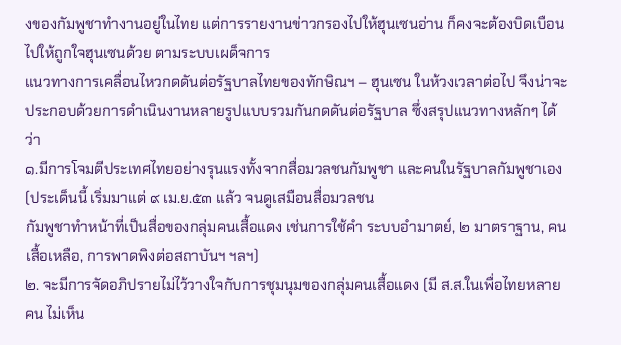งของกัมพูชาทำงานอยู่ในไทย แต่การรายงานข่าวกรองไปให้ฮุนเซนอ่าน ก็คงจะต้องบิดเบือนไปให้ถูกใจฮุนเซนด้วย ตามระบบเผด็จการ
แนวทางการเคลื่อนไหวกดดันต่อรัฐบาลไทยของทักษิณฯ – ฮุนเซน ในห้วงเวลาต่อไป จึงน่าจะประกอบด้วยการดำเนินงานหลายรูปแบบรวมกันกดดันต่อรัฐบาล ซึ่งสรุปแนวทางหลักๆ ได้ว่า
๑.มีการโจมตีประเทศไทยอย่างรุนแรงทั้งจากสื่อมวลชนกัมพูชา และคนในรัฐบาลกัมพูชาเอง (ประเด็นนี้ เริ่มมาแต่ ๙ เม.ย.๕๓ แล้ว จนดูเสมือนสื่อมวลชน
กัมพูชาทำหน้าที่เป็นสื่อของกลุ่มคนเสื้อแดง เช่นการใช้คำ ระบบอำมาตย์, ๒ มาตราฐาน, คนเสื้อเหลือ, การพาดพิงต่อสถาบันฯ ฯลฯ)
๒. จะมีการจัดอภิปรายไม่ไว้วางใจกับการชุมนุมของกลุ่มคนเสื้อแดง (มี ส.ส.ในเพื่อไทยหลายคน ไม่เห็น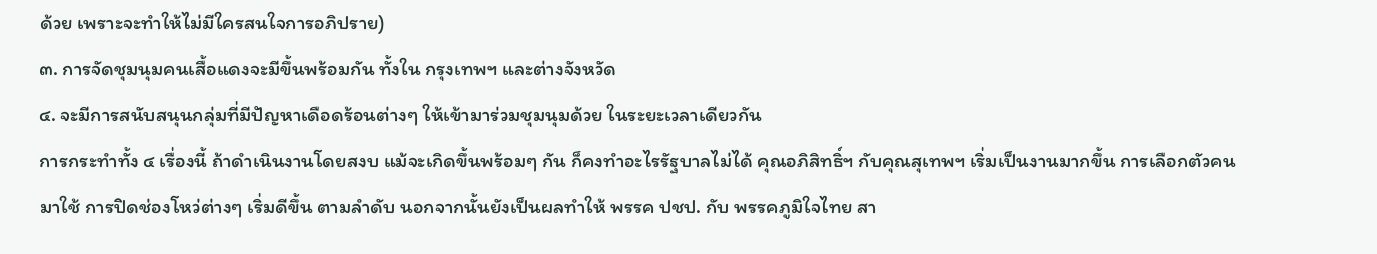ด้วย เพราะจะทำให้ไม่มีใครสนใจการอภิปราย)
๓. การจัดชุมนุมคนเสื้อแดงจะมีขึ้นพร้อมกัน ทั้งใน กรุงเทพฯ และต่างจังหวัด
๔. จะมีการสนับสนุนกลุ่มที่มีปัญหาเดือดร้อนต่างๆ ให้เข้ามาร่วมชุมนุมด้วย ในระยะเวลาเดียวกัน
การกระทำทั้ง ๔ เรื่องนี้ ถ้าดำเนินงานโดยสงบ แม้จะเกิดขึ้นพร้อมๆ กัน ก็คงทำอะไรรัฐบาลไม่ได้ คุณอภิสิทธิ์ฯ กับคุณสุเทพฯ เริ่มเป็นงานมากขึ้น การเลือกตัวคนมาใช้ การปิดช่องโหว่ต่างๆ เริ่มดีขึ้น ตามลำดับ นอกจากนั้นยังเป็นผลทำให้ พรรค ปชป. กับ พรรคภูมิใจไทย สา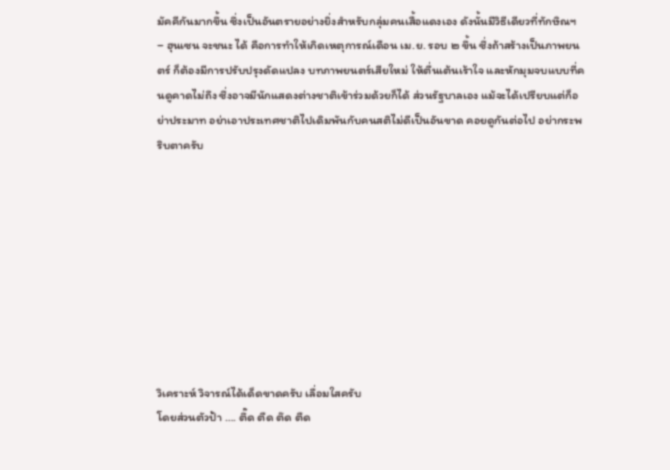มัคคีกันมากขึ้น ซึ่งเป็นอันตรายอย่างยิ่งสำหรับกลุ่มคนเสื้อแดงเอง ดังนั้นมีวิธีเดียวที่ทักษิณฯ – ฮุนเซน จะชนะ ได้ คือการทำให้เกิดเหตุการณ์เดือน เม.ย. รอบ ๒ ขึ้น ซึ่งถ้าสร้างเป็นภาพยนตร์ ก็ต้องมีการปรับปรุงดัดแปลง บทภาพยนตร์เสียใหม่ ให้ตื่นเต้นเร้าใจ และหักมุมจบแบบที่คนดูคาดไม่ถึง ซึ่งอาจมีนักแสดงต่างชาติเข้าร่วมด้วยก็ได้ ส่วนรัฐบาลเอง แม้จะได้เปรียบแต่ก็อย่าประมาท อย่าเอาประเทศชาติไปเดิมพันกับคนสติไม่ดีเป็นอันขาด คอยดูกันต่อไป อย่ากระพริบตาครับ









วิเคราะห์ วิจารณ์ได้เด็ดขาดครับ เลื่อมใสครับ
โดยส่วนตัวป้า …. ตึ๊ด ตืด ต๊ด ตืด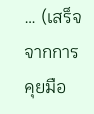… (เสร็จจากการคุยมือ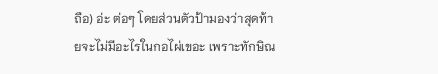ถือ) อ่ะ ต่อๆ โดยส่วนตัวป้ามองว่าสุดท้ายจะไม่มีอะไรในกอไผ่เขอะ เพราะทักษิณ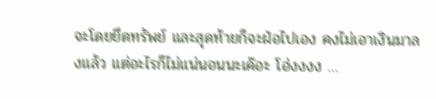จะโดยยึดทรัพย์ และสุดท้ายก็จะฝ่อไปเอง คงไม่เอาเงินมาลงแล้ว แต่อะไรก็ไม่แน่นอนนะเค๊อะ โฮ่งงงง …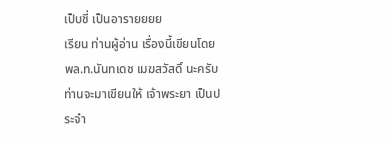เป็บชี่ เป็นอารายยยย
เรียน ท่านผู้อ่าน เรื่องนี้เขียนโดย พล.ท.นันทเดช เมฆสวัสดิ์ นะครับ ท่านจะมาเขียนให้ เจ้าพระยา เป็นประจำ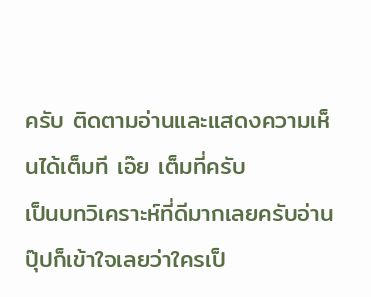ครับ ติดตามอ่านและแสดงความเห็นได้เต็มที เอ๊ย เต็มที่ครับ
เป็นบทวิเคราะห์ที่ดีมากเลยครับอ่านปุ๊ปก็เข้าใจเลยว่าใครเป็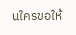นใครขอให้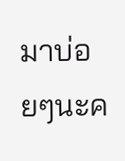มาบ่อยๆนะค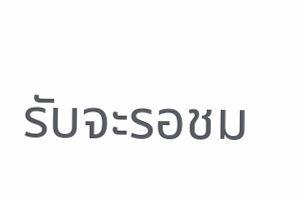รับจะรอชม